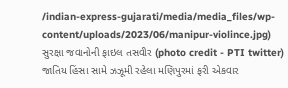/indian-express-gujarati/media/media_files/wp-content/uploads/2023/06/manipur-violince.jpg)
સુરક્ષા જવાનોની ફાઇલ તસવીર (photo credit - PTI twitter)
જાતિય હિંસા સામે ઝઝૂમી રહેલા મણિપુરમાં ફરી એકવાર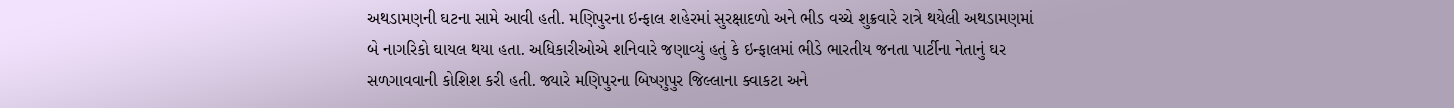અથડામણની ઘટના સામે આવી હતી. મણિપુરના ઇન્ફાલ શહેરમાં સુરક્ષાદળો અને ભીડ વચ્ચે શુક્રવારે રાત્રે થયેલી અથડામણમાં બે નાગરિકો ઘાયલ થયા હતા. અધિકારીઓએ શનિવારે જણાવ્યું હતું કે ઇન્ફાલમાં ભીડે ભારતીય જનતા પાર્ટીના નેતાનું ઘર સળગાવવાની કોશિશ કરી હતી. જ્યારે મણિપુરના બિષ્ણુપુર જિલ્લાના ક્વાકટા અને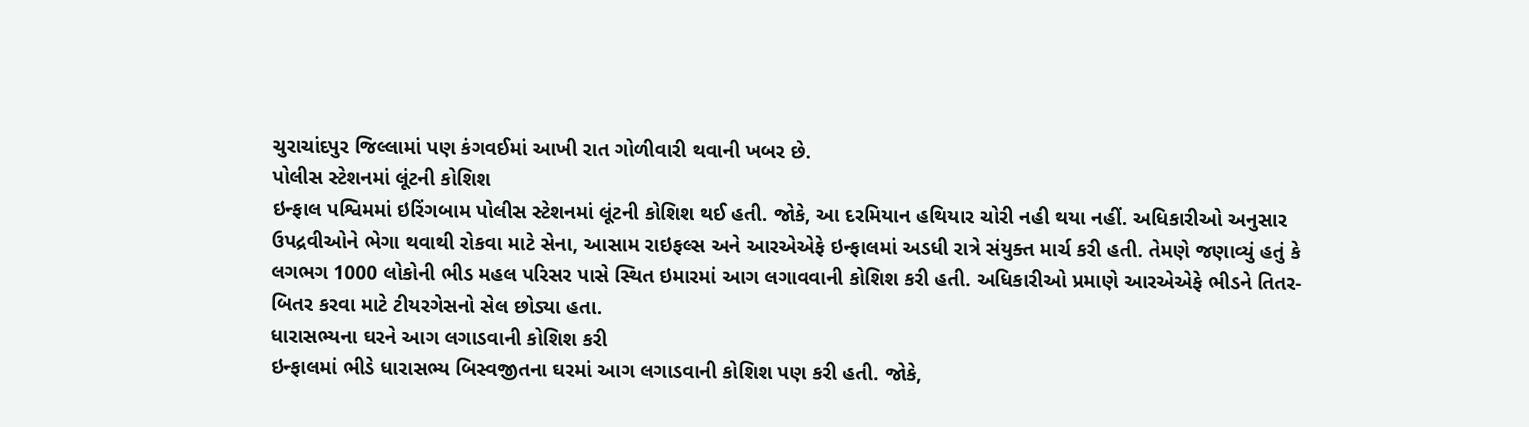ચુરાચાંદપુર જિલ્લામાં પણ કંગવઈમાં આખી રાત ગોળીવારી થવાની ખબર છે.
પોલીસ સ્ટેશનમાં લૂંટની કોશિશ
ઇન્ફાલ પશ્વિમમાં ઇરિંગબામ પોલીસ સ્ટેશનમાં લૂંટની કોશિશ થઈ હતી. જોકે, આ દરમિયાન હથિયાર ચોરી નહી થયા નહીં. અધિકારીઓ અનુસાર ઉપદ્રવીઓને ભેગા થવાથી રોકવા માટે સેના, આસામ રાઇફલ્સ અને આરએએફે ઇન્ફાલમાં અડધી રાત્રે સંયુક્ત માર્ચ કરી હતી. તેમણે જણાવ્યું હતું કે લગભગ 1000 લોકોની ભીડ મહલ પરિસર પાસે સ્થિત ઇમારમાં આગ લગાવવાની કોશિશ કરી હતી. અધિકારીઓ પ્રમાણે આરએએફે ભીડને તિતર-બિતર કરવા માટે ટીયરગેસનો સેલ છોડ્યા હતા.
ધારાસભ્યના ઘરને આગ લગાડવાની કોશિશ કરી
ઇન્ફાલમાં ભીડે ધારાસભ્ય બિસ્વજીતના ઘરમાં આગ લગાડવાની કોશિશ પણ કરી હતી. જોકે,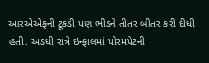આરએએફની ટૂકડી પણ ભીડને તીતર બીતર કરી દીધી હતી. અડધી રાત્રે ઇન્ફાલમાં પોરમપેટની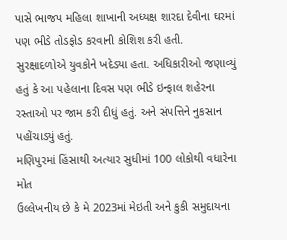પાસે ભાજપ મહિલા શાખાની અધ્યક્ષ શારદા દેવીના ઘરમાં પણ ભીડે તોડફોડ કરવાની કોશિશ કરી હતી. સુરક્ષાદળોએ યુવકોને ખદેડ્યા હતા. અધિકારીઓ જણાવ્યું હતું કે આ પહેલાના દિવસ પણ ભીડે ઇન્ફાલ શહેરના રસ્તાઓ પર જામ કરી દીધું હતું. અને સંપત્તિને નુકસાન પહોંચાડ્યું હતું.
મણિપુરમાં હિંસાથી અત્યાર સુધીમાં 100 લોકોથી વધારેના મોત
ઉલ્લેખનીય છે કે મે 2023માં મેઇતી અને કુકી સમુદાયના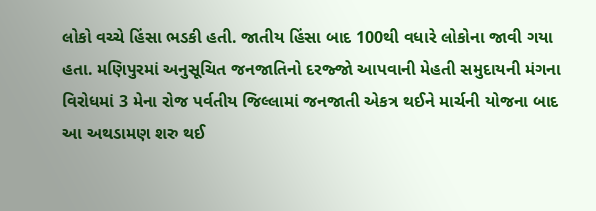લોકો વચ્ચે હિંસા ભડકી હતી. જાતીય હિંસા બાદ 100થી વધારે લોકોના જાવી ગયા હતા. મણિપુરમાં અનુસૂચિત જનજાતિનો દરજ્જો આપવાની મેહતી સમુદાયની મંગના વિરોધમાં 3 મેના રોજ પર્વતીય જિલ્લામાં જનજાતી એકત્ર થઈને માર્ચની યોજના બાદ આ અથડામણ શરુ થઈ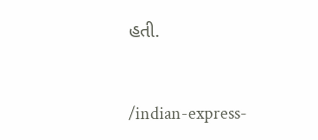હતી.


/indian-express-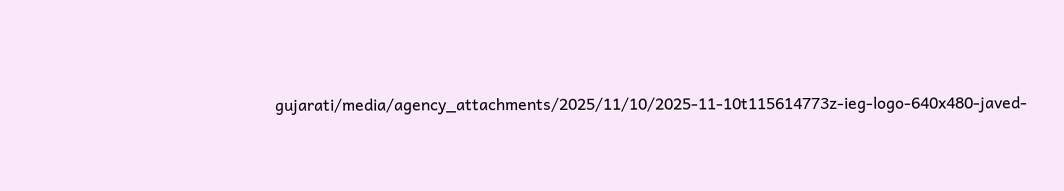gujarati/media/agency_attachments/2025/11/10/2025-11-10t115614773z-ieg-logo-640x480-javed-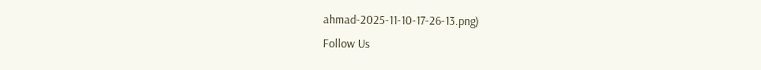ahmad-2025-11-10-17-26-13.png)
Follow Us